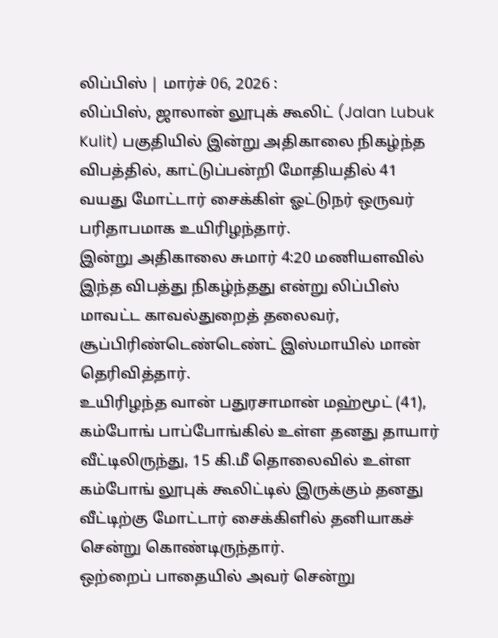லிப்பிஸ் | மார்ச் 06, 2026 :
லிப்பிஸ், ஜாலான் லூபுக் கூலிட் (Jalan Lubuk Kulit) பகுதியில் இன்று அதிகாலை நிகழ்ந்த விபத்தில், காட்டுப்பன்றி மோதியதில் 41 வயது மோட்டார் சைக்கிள் ஓட்டுநர் ஒருவர் பரிதாபமாக உயிரிழந்தார்.
இன்று அதிகாலை சுமார் 4:20 மணியளவில் இந்த விபத்து நிகழ்ந்தது என்று லிப்பிஸ் மாவட்ட காவல்துறைத் தலைவர், சூப்பிரிண்டெண்டெண்ட் இஸ்மாயில் மான் தெரிவித்தார்.
உயிரிழந்த வான் பதுரசாமான் மஹ்மூட் (41), கம்போங் பாப்போங்கில் உள்ள தனது தாயார் வீட்டிலிருந்து, 15 கி.மீ தொலைவில் உள்ள கம்போங் லூபுக் கூலிட்டில் இருக்கும் தனது வீட்டிற்கு மோட்டார் சைக்கிளில் தனியாகச் சென்று கொண்டிருந்தார்.
ஒற்றைப் பாதையில் அவர் சென்று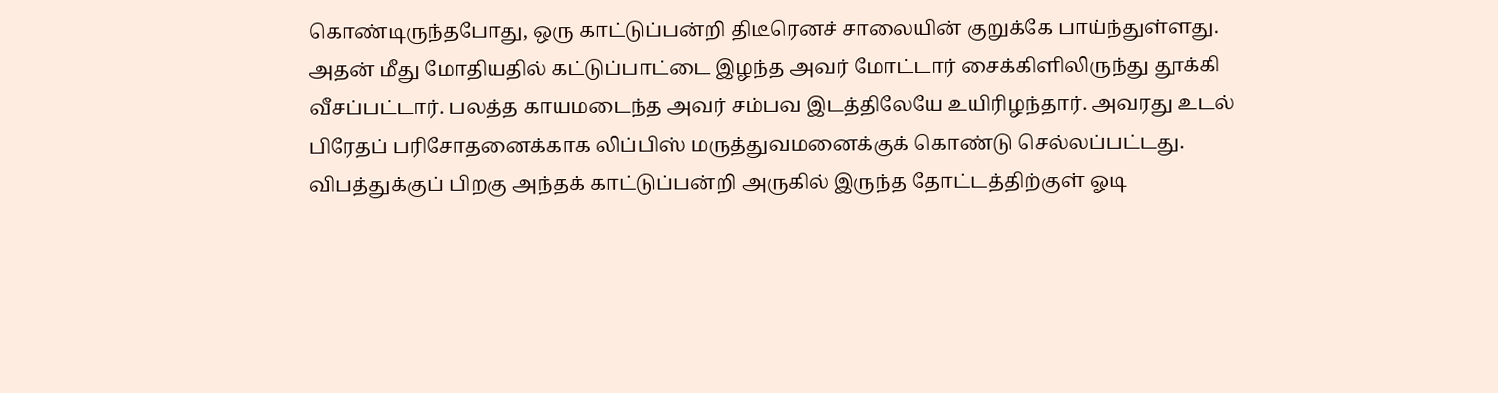கொண்டிருந்தபோது, ஒரு காட்டுப்பன்றி திடீரெனச் சாலையின் குறுக்கே பாய்ந்துள்ளது. அதன் மீது மோதியதில் கட்டுப்பாட்டை இழந்த அவர் மோட்டார் சைக்கிளிலிருந்து தூக்கி வீசப்பட்டார். பலத்த காயமடைந்த அவர் சம்பவ இடத்திலேயே உயிரிழந்தார். அவரது உடல் பிரேதப் பரிசோதனைக்காக லிப்பிஸ் மருத்துவமனைக்குக் கொண்டு செல்லப்பட்டது.
விபத்துக்குப் பிறகு அந்தக் காட்டுப்பன்றி அருகில் இருந்த தோட்டத்திற்குள் ஓடி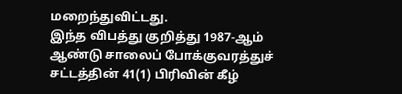மறைந்துவிட்டது.
இந்த விபத்து குறித்து 1987-ஆம் ஆண்டு சாலைப் போக்குவரத்துச் சட்டத்தின் 41(1) பிரிவின் கீழ்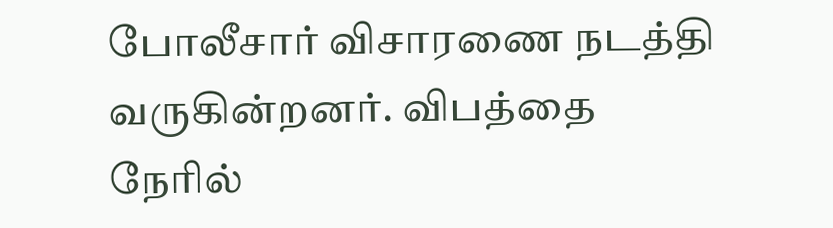போலீசார் விசாரணை நடத்தி வருகின்றனர். விபத்தை நேரில்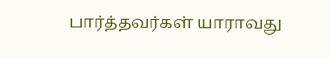பார்த்தவர்கள் யாராவது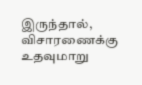இருந்தால், விசாரணைக்கு உதவுமாறு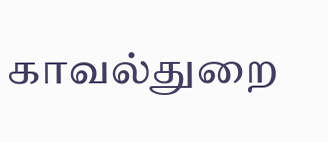காவல்துறை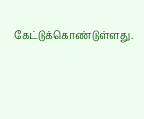கேட்டுக்கொண்டுள்ளது.